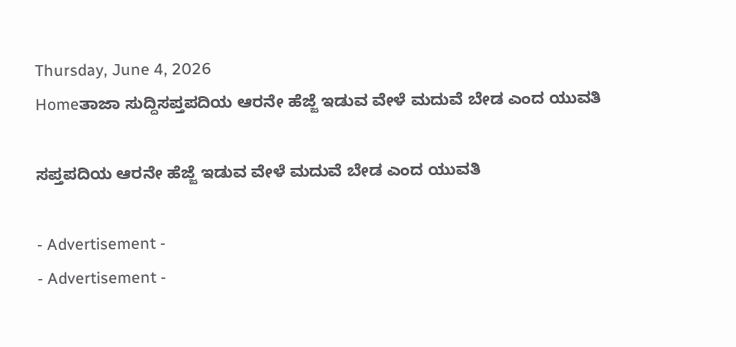Thursday, June 4, 2026
Homeತಾಜಾ ಸುದ್ದಿಸಪ್ತಪದಿಯ ಆರನೇ ಹೆಜ್ಜೆ ಇಡುವ ವೇಳೆ ಮದುವೆ ಬೇಡ ಎಂದ ಯುವತಿ

ಸಪ್ತಪದಿಯ ಆರನೇ ಹೆಜ್ಜೆ ಇಡುವ ವೇಳೆ ಮದುವೆ ಬೇಡ ಎಂದ ಯುವತಿ

- Advertisement -
- Advertisement -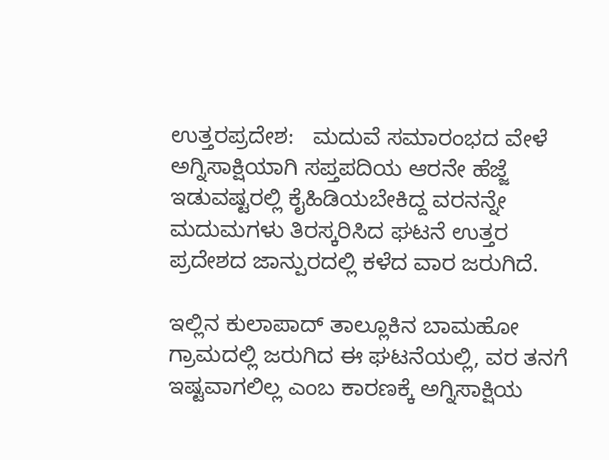ಉತ್ತರಪ್ರದೇಶ:   ಮದುವೆ ಸಮಾರಂಭದ ವೇಳೆ  ಅಗ್ನಿಸಾಕ್ಷಿಯಾಗಿ ಸಪ್ತಪದಿಯ ಆರನೇ ಹೆಜ್ಜೆ ಇಡುವಷ್ಟರಲ್ಲಿ ಕೈಹಿಡಿಯಬೇಕಿದ್ದ ವರನನ್ನೇ ಮದುಮಗಳು ತಿರಸ್ಕರಿಸಿದ ಘಟನೆ ಉತ್ತರ ಪ್ರದೇಶದ ಜಾನ್ಪುರದಲ್ಲಿ ಕಳೆದ ವಾರ ಜರುಗಿದೆ.

ಇಲ್ಲಿನ ಕುಲಾಪಾದ್ ತಾಲ್ಲೂಕಿನ ಬಾಮಹೋ ಗ್ರಾಮದಲ್ಲಿ ಜರುಗಿದ ಈ ಘಟನೆಯಲ್ಲಿ, ವರ ತನಗೆ ಇಷ್ಟವಾಗಲಿಲ್ಲ ಎಂಬ ಕಾರಣಕ್ಕೆ ಅಗ್ನಿಸಾಕ್ಷಿಯ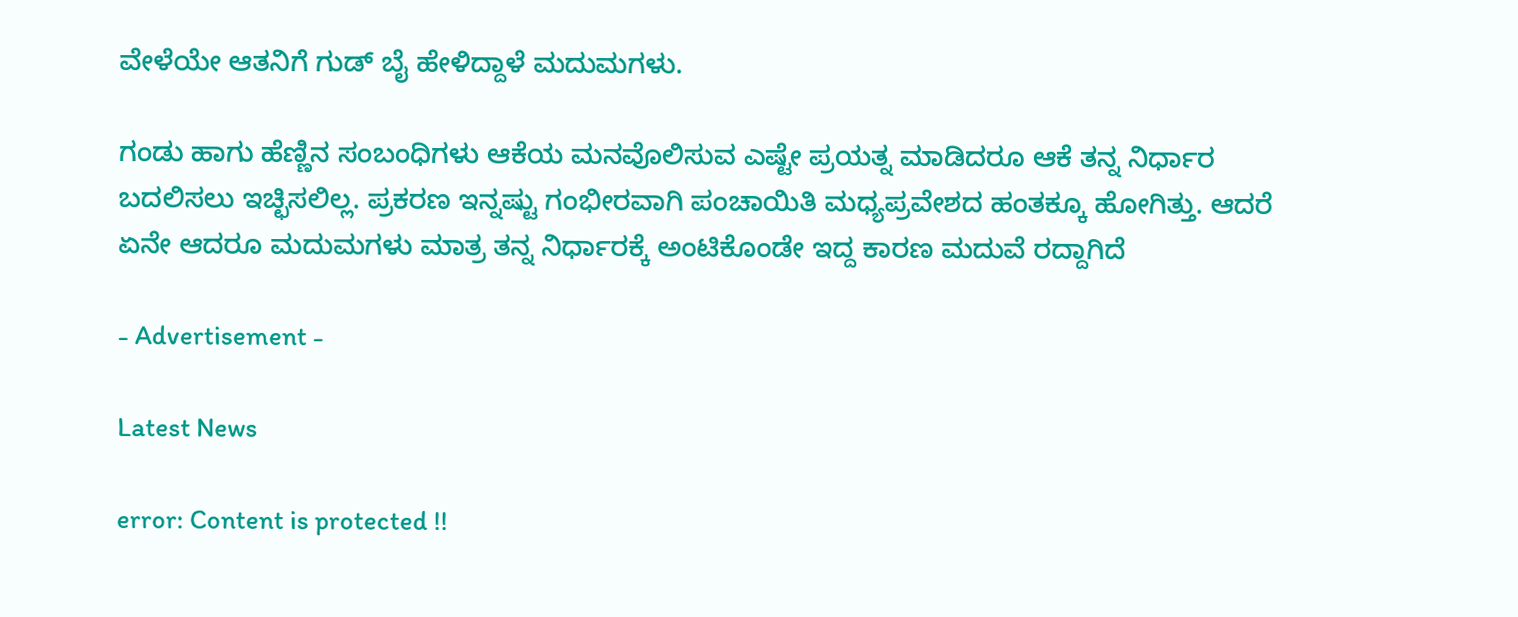ವೇಳೆಯೇ ಆತನಿಗೆ ಗುಡ್‌ ಬೈ ಹೇಳಿದ್ದಾಳೆ ಮದುಮಗಳು.

ಗಂಡು ಹಾಗು ಹೆಣ್ಣಿನ ಸಂಬಂಧಿಗಳು ಆಕೆಯ ಮನವೊಲಿಸುವ ಎಷ್ಟೇ ಪ್ರಯತ್ನ ಮಾಡಿದರೂ ಆಕೆ ತನ್ನ ನಿರ್ಧಾರ ಬದಲಿಸಲು ಇಚ್ಛಿಸಲಿಲ್ಲ. ಪ್ರಕರಣ ಇನ್ನಷ್ಟು ಗಂಭೀರವಾಗಿ ಪಂಚಾಯಿತಿ ಮಧ್ಯಪ್ರವೇಶದ ಹಂತಕ್ಕೂ ಹೋಗಿತ್ತು. ಆದರೆ ಏನೇ ಆದರೂ ಮದುಮಗಳು ಮಾತ್ರ ತನ್ನ ನಿರ್ಧಾರಕ್ಕೆ ಅಂಟಿಕೊಂಡೇ ಇದ್ದ ಕಾರಣ ಮದುವೆ ರದ್ದಾಗಿದೆ

- Advertisement -

Latest News

error: Content is protected !!